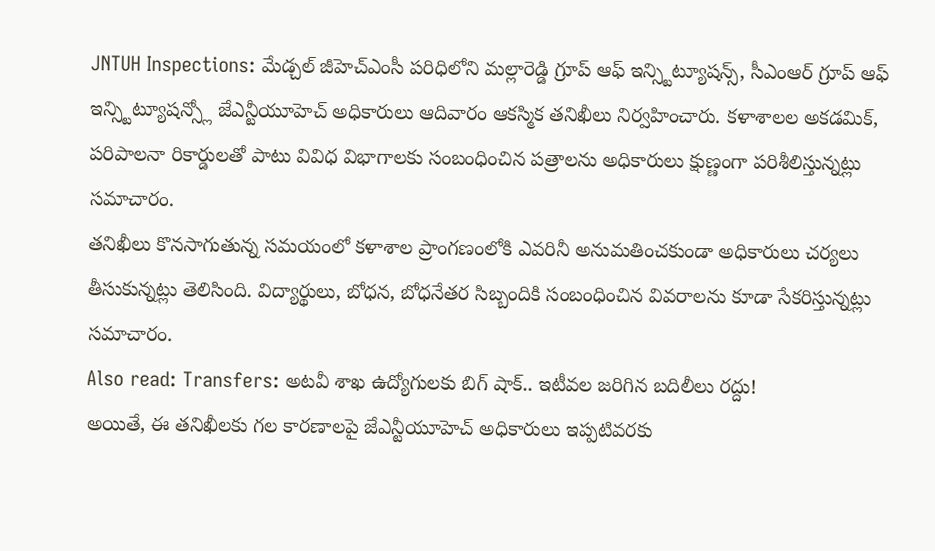JNTUH Inspections: మేడ్చల్ జీహెచ్ఎంసీ పరిధిలోని మల్లారెడ్డి గ్రూప్ ఆఫ్ ఇన్స్టిట్యూషన్స్, సీఎంఆర్ గ్రూప్ ఆఫ్ ఇన్స్టిట్యూషన్స్లో జేఎన్టీయూహెచ్ అధికారులు ఆదివారం ఆకస్మిక తనిఖీలు నిర్వహించారు. కళాశాలల అకడమిక్, పరిపాలనా రికార్డులతో పాటు వివిధ విభాగాలకు సంబంధించిన పత్రాలను అధికారులు క్షుణ్ణంగా పరిశీలిస్తున్నట్లు సమాచారం.
తనిఖీలు కొనసాగుతున్న సమయంలో కళాశాల ప్రాంగణంలోకి ఎవరినీ అనుమతించకుండా అధికారులు చర్యలు తీసుకున్నట్లు తెలిసింది. విద్యార్థులు, బోధన, బోధనేతర సిబ్బందికి సంబంధించిన వివరాలను కూడా సేకరిస్తున్నట్లు సమాచారం.
Also read: Transfers: అటవీ శాఖ ఉద్యోగులకు బిగ్ షాక్.. ఇటీవల జరిగిన బదిలీలు రద్దు!
అయితే, ఈ తనిఖీలకు గల కారణాలపై జేఎన్టీయూహెచ్ అధికారులు ఇప్పటివరకు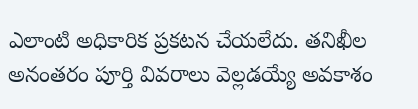ఎలాంటి అధికారిక ప్రకటన చేయలేదు. తనిఖీల అనంతరం పూర్తి వివరాలు వెల్లడయ్యే అవకాశం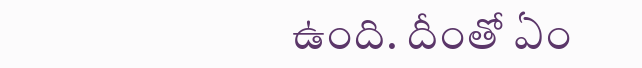ఉంది. దీంతో ఏం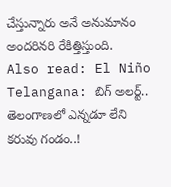చేస్తున్నారు అనే అనుమానం అందరినరి రేకిత్తిస్తుంది.
Also read: El Niño Telangana: బిగ్ అలర్ట్.. తెలంగాణలో ఎన్నడూ లేని కరువు గండం..!